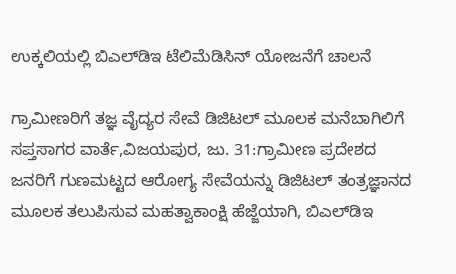ಉಕ್ಕಲಿಯಲ್ಲಿ ಬಿಎಲ್‌ಡಿಇ ಟೆಲಿಮೆಡಿಸಿನ್ ಯೋಜನೆಗೆ ಚಾಲನೆ

ಗ್ರಾಮೀಣರಿಗೆ ತಜ್ಞ ವೈದ್ಯರ ಸೇವೆ ಡಿಜಿಟಲ್ ಮೂಲಕ ಮನೆಬಾಗಿಲಿಗೆ ಸಪ್ತಸಾಗರ ವಾರ್ತೆ,ವಿಜಯಪುರ, ಜು. 31:ಗ್ರಾಮೀಣ ಪ್ರದೇಶದ ಜನರಿಗೆ ಗುಣಮಟ್ಟದ ಆರೋಗ್ಯ ಸೇವೆಯನ್ನು ಡಿಜಿಟಲ್ ತಂತ್ರಜ್ಞಾನದ ಮೂಲಕ ತಲುಪಿಸುವ ಮಹತ್ವಾಕಾಂಕ್ಷಿ ಹೆಜ್ಜೆಯಾಗಿ, ಬಿಎಲ್‌ಡಿಇ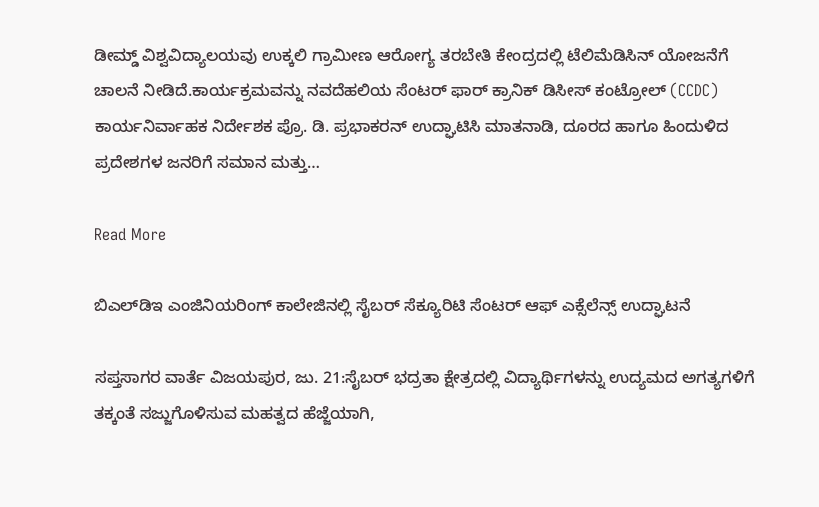ಡೀಮ್ಡ್ ವಿಶ್ವವಿದ್ಯಾಲಯವು ಉಕ್ಕಲಿ ಗ್ರಾಮೀಣ ಆರೋಗ್ಯ ತರಬೇತಿ ಕೇಂದ್ರದಲ್ಲಿ ಟೆಲಿಮೆಡಿಸಿನ್ ಯೋಜನೆಗೆ ಚಾಲನೆ ನೀಡಿದೆ.ಕಾರ್ಯಕ್ರಮವನ್ನು ನವದೆಹಲಿಯ ಸೆಂಟರ್ ಫಾರ್ ಕ್ರಾನಿಕ್ ಡಿಸೀಸ್ ಕಂಟ್ರೋಲ್ (CCDC) ಕಾರ್ಯನಿರ್ವಾಹಕ ನಿರ್ದೇಶಕ ಪ್ರೊ. ಡಿ. ಪ್ರಭಾಕರನ್ ಉದ್ಘಾಟಿಸಿ ಮಾತನಾಡಿ, ದೂರದ ಹಾಗೂ ಹಿಂದುಳಿದ ಪ್ರದೇಶಗಳ ಜನರಿಗೆ ಸಮಾನ ಮತ್ತು…

Read More

ಬಿಎಲ್‌ಡಿಇ ಎಂಜಿನಿಯರಿಂಗ್ ಕಾಲೇಜಿನಲ್ಲಿ ಸೈಬರ್ ಸೆಕ್ಯೂರಿಟಿ ಸೆಂಟರ್ ಆಫ್ ಎಕ್ಸೆಲೆನ್ಸ್ ಉದ್ಘಾಟನೆ

ಸಪ್ತಸಾಗರ ವಾರ್ತೆ ವಿಜಯಪುರ, ಜು. 21:ಸೈಬರ್ ಭದ್ರತಾ ಕ್ಷೇತ್ರದಲ್ಲಿ ವಿದ್ಯಾರ್ಥಿಗಳನ್ನು ಉದ್ಯಮದ ಅಗತ್ಯಗಳಿಗೆ ತಕ್ಕಂತೆ ಸಜ್ಜುಗೊಳಿಸುವ ಮಹತ್ವದ ಹೆಜ್ಜೆಯಾಗಿ,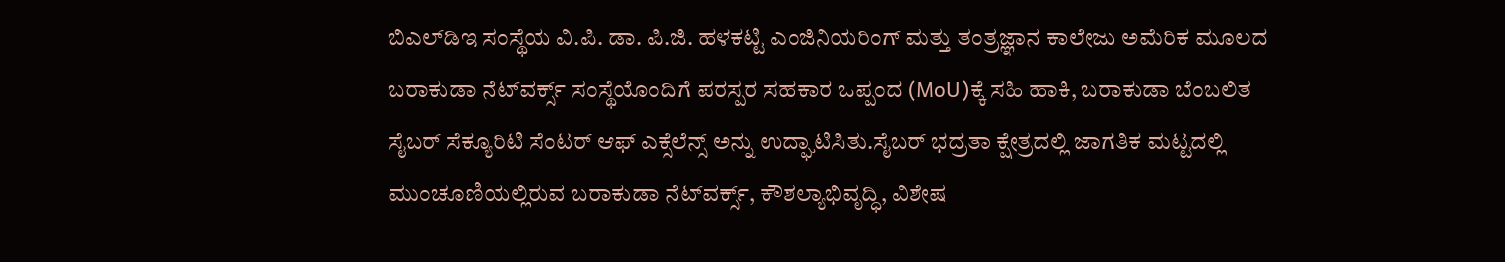ಬಿಎಲ್‌ಡಿಇ ಸಂಸ್ಥೆಯ ವಿ.ಪಿ. ಡಾ. ಪಿ.ಜಿ. ಹಳಕಟ್ಟಿ ಎಂಜಿನಿಯರಿಂಗ್ ಮತ್ತು ತಂತ್ರಜ್ಞಾನ ಕಾಲೇಜು ಅಮೆರಿಕ ಮೂಲದ ಬರಾಕುಡಾ ನೆಟ್‌ವರ್ಕ್ಸ್ ಸಂಸ್ಥೆಯೊಂದಿಗೆ ಪರಸ್ಪರ ಸಹಕಾರ ಒಪ್ಪಂದ (MoU)ಕ್ಕೆ ಸಹಿ ಹಾಕಿ, ಬರಾಕುಡಾ ಬೆಂಬಲಿತ ಸೈಬರ್ ಸೆಕ್ಯೂರಿಟಿ ಸೆಂಟರ್ ಆಫ್ ಎಕ್ಸೆಲೆನ್ಸ್ ಅನ್ನು ಉದ್ಘಾಟಿಸಿತು.ಸೈಬರ್ ಭದ್ರತಾ ಕ್ಷೇತ್ರದಲ್ಲಿ ಜಾಗತಿಕ ಮಟ್ಟದಲ್ಲಿ ಮುಂಚೂಣಿಯಲ್ಲಿರುವ ಬರಾಕುಡಾ ನೆಟ್‌ವರ್ಕ್ಸ್, ಕೌಶಲ್ಯಾಭಿವೃದ್ಧಿ, ವಿಶೇಷ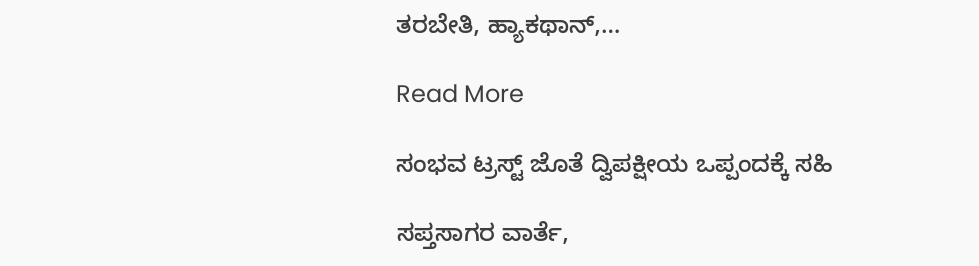ತರಬೇತಿ, ಹ್ಯಾಕಥಾನ್‌,…

Read More

ಸಂಭವ ಟ್ರಸ್ಟ್ ಜೊತೆ ದ್ವಿಪಕ್ಷೀಯ ಒಪ್ಪಂದಕ್ಕೆ ಸಹಿ

ಸಪ್ತಸಾಗರ ವಾರ್ತೆ,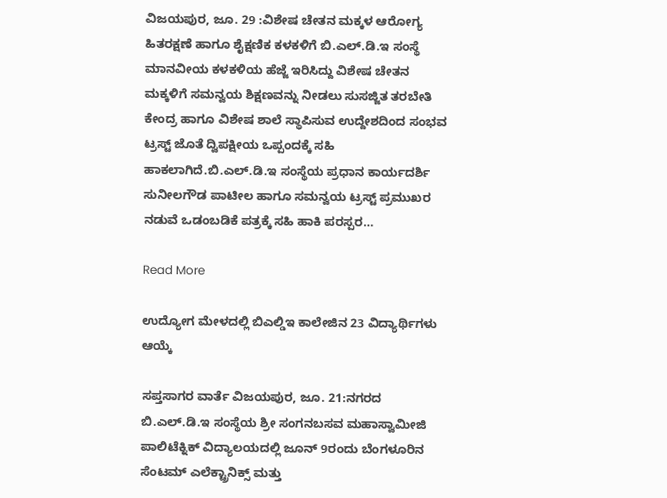ವಿಜಯಪುರ, ಜೂ. 29 :ವಿಶೇಷ ಚೇತನ ಮಕ್ಕಳ ಆರೋಗ್ಯ ಹಿತರಕ್ಷಣೆ ಹಾಗೂ ಶೈಕ್ಷಣಿಕ ಕಳಕಳಿಗೆ ಬಿ.ಎಲ್.ಡಿ.ಇ ಸಂಸ್ಥೆ ಮಾನವೀಯ ಕಳಕಳಿಯ ಹೆಜ್ಜೆ ಇರಿಸಿದ್ದು ವಿಶೇಷ ಚೇತನ ಮಕ್ಕಳಿಗೆ ಸಮನ್ವಯ ಶಿಕ್ಷಣವನ್ನು ನೀಡಲು ಸುಸಜ್ಜಿತ ತರಬೇತಿ ಕೇಂದ್ರ ಹಾಗೂ ವಿಶೇಷ ಶಾಲೆ ಸ್ಥಾಪಿಸುವ ಉದ್ದೇಶದಿಂದ ಸಂಭವ ಟ್ರಸ್ಟ್ ಜೊತೆ ದ್ವಿಪಕ್ಷೀಯ ಒಪ್ಪಂದಕ್ಕೆ ಸಹಿ ಹಾಕಲಾಗಿದೆ.ಬಿ.ಎಲ್.ಡಿ.ಇ ಸಂಸ್ಥೆಯ ಪ್ರಧಾನ ಕಾರ್ಯದರ್ಶಿ ಸುನೀಲಗೌಡ ಪಾಟೀಲ ಹಾಗೂ ಸಮನ್ವಯ ಟ್ರಸ್ಟ್‌ ಪ್ರಮುಖರ ನಡುವೆ ಒಡಂಬಡಿಕೆ ಪತ್ರಕ್ಕೆ ಸಹಿ ಹಾಕಿ ಪರಸ್ಪರ…

Read More

ಉದ್ಯೋಗ ಮೇಳದಲ್ಲಿ ಬಿಎಲ್ಡಿಇ ಕಾಲೇಜಿನ 23 ವಿದ್ಯಾರ್ಥಿಗಳು ಆಯ್ಕೆ

ಸಪ್ತಸಾಗರ ವಾರ್ತೆ ವಿಜಯಪುರ, ಜೂ. 21:ನಗರದ ಬಿ.ಎಲ್.ಡಿ.ಇ ಸಂಸ್ಥೆಯ ಶ್ರೀ ಸಂಗನಬಸವ ಮಹಾಸ್ವಾಮೀಜಿ ಪಾಲಿಟೆಕ್ನಿಕ್ ವಿದ್ಯಾಲಯದಲ್ಲಿ ಜೂನ್ 9ರಂದು ಬೆಂಗಳೂರಿನ ಸೆಂಟಮ್ ಎಲೆಕ್ಟ್ರಾನಿಕ್ಸ್ ಮತ್ತು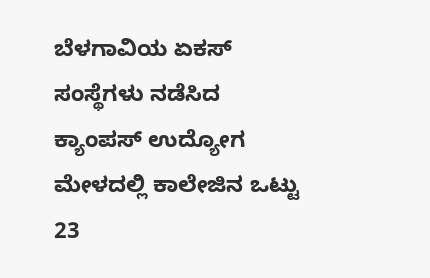ಬೆಳಗಾವಿಯ ಏಕಸ್ ಸಂಸ್ಥೆಗಳು ನಡೆಸಿದ ಕ್ಯಾಂಪಸ್ ಉದ್ಯೋಗ ಮೇಳದಲ್ಲಿ ಕಾಲೇಜಿನ ಒಟ್ಟು 23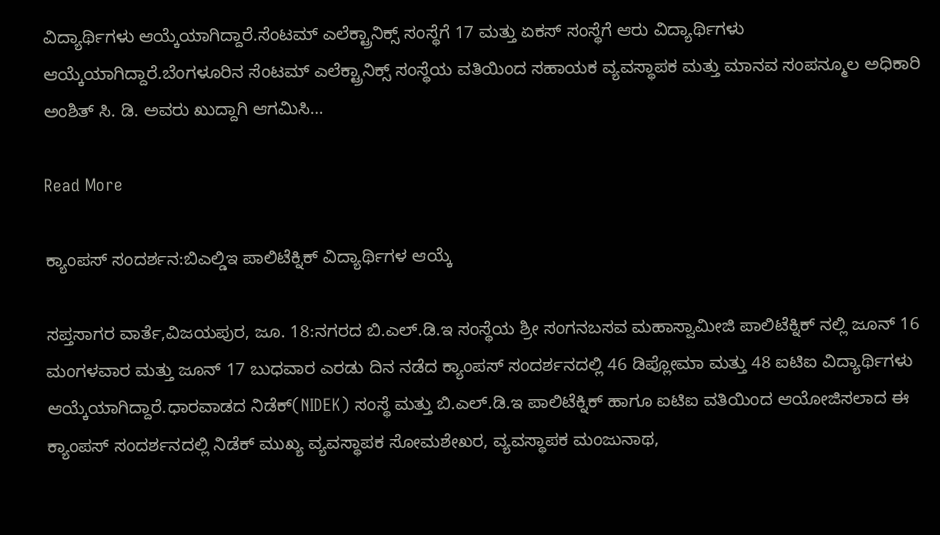ವಿದ್ಯಾರ್ಥಿಗಳು ಆಯ್ಕೆಯಾಗಿದ್ದಾರೆ.ಸೆಂಟಮ್ ಎಲೆಕ್ಟ್ರಾನಿಕ್ಸ್ ಸಂಸ್ಥೆಗೆ 17 ಮತ್ತು ಏಕಸ್ ಸಂಸ್ಥೆಗೆ ಆರು ವಿದ್ಯಾರ್ಥಿಗಳು ಆಯ್ಕೆಯಾಗಿದ್ದಾರೆ.ಬೆಂಗಳೂರಿನ ಸೆಂಟಮ್ ಎಲೆಕ್ಟ್ರಾನಿಕ್ಸ್ ಸಂಸ್ಥೆಯ ವತಿಯಿಂದ ಸಹಾಯಕ ವ್ಯವಸ್ಥಾಪಕ ಮತ್ತು ಮಾನವ ಸಂಪನ್ಮೂಲ ಅಧಿಕಾರಿ ಅಂಶಿತ್ ಸಿ. ಡಿ. ಅವರು ಖುದ್ದಾಗಿ ಆಗಮಿಸಿ…

Read More

ಕ್ಯಾಂಪಸ್ ಸಂದರ್ಶನ:ಬಿಎಲ್ಡಿಇ ಪಾಲಿಟೆಕ್ನಿಕ್ ವಿದ್ಯಾರ್ಥಿಗಳ ಆಯ್ಕೆ

ಸಪ್ತಸಾಗರ ವಾರ್ತೆ,ವಿಜಯಪುರ, ಜೂ. 18:ನಗರದ ಬಿ.ಎಲ್.ಡಿ.ಇ ಸಂಸ್ಥೆಯ ಶ್ರೀ ಸಂಗನಬಸವ ಮಹಾಸ್ವಾಮೀಜಿ ಪಾಲಿಟೆಕ್ನಿಕ್ ನಲ್ಲಿ ಜೂನ್ 16 ಮಂಗಳವಾರ ಮತ್ತು ಜೂನ್ 17 ಬುಧವಾರ ಎರಡು ದಿನ ನಡೆದ ಕ್ಯಾಂಪಸ್ ಸಂದರ್ಶನದಲ್ಲಿ 46 ಡಿಪ್ಲೋಮಾ ಮತ್ತು 48 ಐಟಿಐ ವಿದ್ಯಾರ್ಥಿಗಳು ಆಯ್ಕೆಯಾಗಿದ್ದಾರೆ.ಧಾರವಾಡದ ನಿಡೆಕ್(NIDEK) ಸಂಸ್ಥೆ ಮತ್ತು ಬಿ.ಎಲ್.ಡಿ.ಇ ಪಾಲಿಟೆಕ್ನಿಕ್ ಹಾಗೂ ಐಟಿಐ ವತಿಯಿಂದ ಆಯೋಜಿಸಲಾದ ಈ ಕ್ಯಾಂಪಸ್ ಸಂದರ್ಶನದಲ್ಲಿ ನಿಡೆಕ್ ಮುಖ್ಯ ವ್ಯವಸ್ಥಾಪಕ ಸೋಮಶೇಖರ, ವ್ಯವಸ್ಥಾಪಕ ಮಂಜುನಾಥ,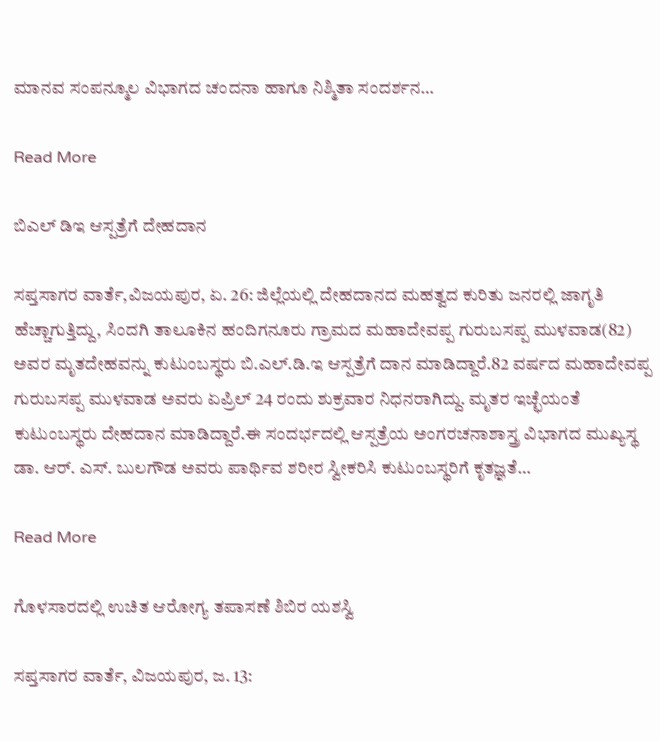ಮಾನವ ಸಂಪನ್ಮೂಲ ವಿಭಾಗದ ಚಂದನಾ ಹಾಗೂ ನಿಶ್ಮಿತಾ ಸಂದರ್ಶನ…

Read More

ಬಿಎಲ್ ಡಿಇ ಆಸ್ಪತ್ರೆಗೆ ದೇಹದಾನ

ಸಪ್ತಸಾಗರ ವಾರ್ತೆ,ವಿಜಯಪುರ, ಏ. 26: ಜಿಲ್ಲೆಯಲ್ಲಿ ದೇಹದಾನದ ಮಹತ್ವದ ಕುರಿತು ಜನರಲ್ಲಿ ಜಾಗೃತಿ ಹೆಚ್ಚಾಗುತ್ತಿದ್ದು, ಸಿಂದಗಿ ತಾಲೂಕಿನ‌ ಹಂದಿಗನೂರು ಗ್ರಾಮದ ಮಹಾದೇವಪ್ಪ ಗುರುಬಸಪ್ಪ ಮುಳವಾಡ(82) ಅವರ ಮೃತದೇಹವನ್ನು ಕುಟುಂಬಸ್ಥರು ಬಿ.ಎಲ್.ಡಿ.ಇ ಆಸ್ಪತ್ರೆಗೆ ದಾನ ಮಾಡಿದ್ದಾರೆ.82 ವರ್ಷದ ಮಹಾದೇವಪ್ಪ ಗುರುಬಸಪ್ಪ ಮುಳವಾಡ ಅವರು ಏಪ್ರಿಲ್ 24 ರಂದು ಶುಕ್ರವಾರ ನಿಧನರಾಗಿದ್ದು. ಮೃತರ ಇಚ್ಛೆಯಂತೆ ಕುಟುಂಬಸ್ಥರು ದೇಹದಾನ ಮಾಡಿದ್ದಾರೆ.ಈ‌ ಸಂದರ್ಭದಲ್ಲಿ ಆಸ್ಪತ್ರೆಯ ಅಂಗರಚನಾಶಾಸ್ತ್ರ ವಿಭಾಗದ ಮುಖ್ಯಸ್ಥ ಡಾ. ಆರ್. ಎಸ್. ಬುಲಗೌಡ ಅವರು ಪಾರ್ಥಿವ ಶರೀರ ಸ್ವೀಕರಿಸಿ ಕುಟುಂಬಸ್ಥರಿಗೆ ಕೃತಜ್ಞತೆ…

Read More

ಗೊಳಸಾರದಲ್ಲಿ ಉಚಿತ ಆರೋಗ್ಯ ತಪಾಸಣೆ ಶಿಬಿರ ಯಶಸ್ವಿ

ಸಪ್ತಸಾಗರ ವಾರ್ತೆ, ವಿಜಯಪುರ, ಜ. 13: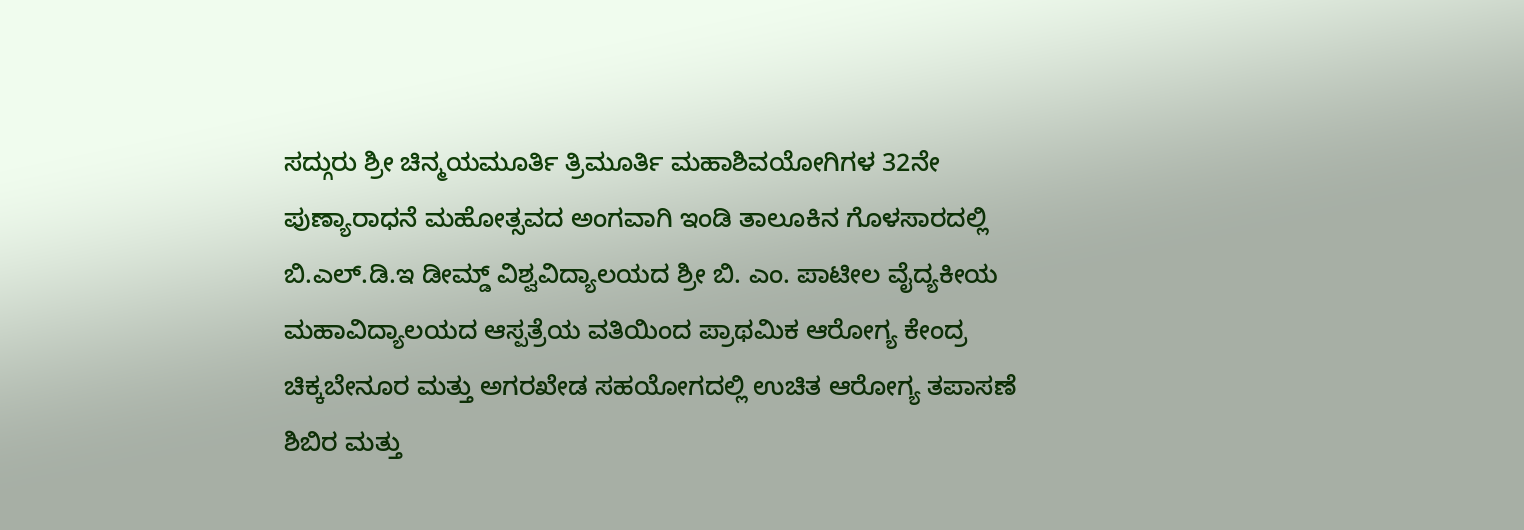ಸದ್ಗುರು ಶ್ರೀ ಚಿನ್ಮಯಮೂರ್ತಿ ತ್ರಿಮೂರ್ತಿ ಮಹಾಶಿವಯೋಗಿಗಳ 32ನೇ ಪುಣ್ಯಾರಾಧನೆ ಮಹೋತ್ಸವದ ಅಂಗವಾಗಿ ಇಂಡಿ ತಾಲೂಕಿನ ಗೊಳಸಾರದಲ್ಲಿ ಬಿ.ಎಲ್.ಡಿ.ಇ ಡೀಮ್ಡ್ ವಿಶ್ವವಿದ್ಯಾಲಯದ ಶ್ರೀ ಬಿ. ಎಂ. ಪಾಟೀಲ ವೈದ್ಯಕೀಯ ಮಹಾವಿದ್ಯಾಲಯದ ಆಸ್ಪತ್ರೆಯ ವತಿಯಿಂದ ಪ್ರಾಥಮಿಕ ಆರೋಗ್ಯ ಕೇಂದ್ರ ಚಿಕ್ಕಬೇನೂರ ಮತ್ತು ಅಗರಖೇಡ ಸಹಯೋಗದಲ್ಲಿ ಉಚಿತ ಆರೋಗ್ಯ ತಪಾಸಣೆ ಶಿಬಿರ ಮತ್ತು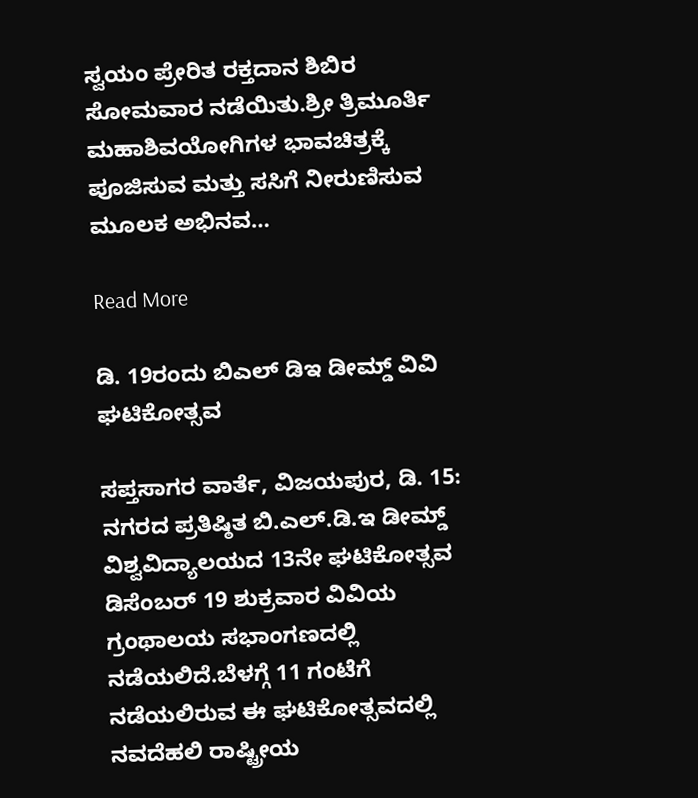ಸ್ವಯಂ ಪ್ರೇರಿತ ರಕ್ತದಾನ ಶಿಬಿರ ಸೋಮವಾರ ನಡೆಯಿತು.ಶ್ರೀ ತ್ರಿಮೂರ್ತಿ ಮಹಾಶಿವಯೋಗಿಗಳ ಭಾವಚಿತ್ರಕ್ಕೆ ಪೂಜಿಸುವ ಮತ್ತು ಸಸಿಗೆ ನೀರುಣಿಸುವ ಮೂಲಕ ಅಭಿನವ…

Read More

ಡಿ. 19ರಂದು ಬಿಎಲ್ ಡಿಇ ಡೀಮ್ಡ್ ವಿವಿ ಘಟಿಕೋತ್ಸವ

ಸಪ್ತಸಾಗರ ವಾರ್ತೆ, ವಿಜಯಪುರ, ಡಿ. 15: ನಗರದ ಪ್ರತಿಷ್ಠಿತ ಬಿ.ಎಲ್.ಡಿ.ಇ ಡೀಮ್ಡ್ ವಿಶ್ವವಿದ್ಯಾಲಯದ 13ನೇ ಘಟಿಕೋತ್ಸವ ಡಿಸೆಂಬರ್ 19 ಶುಕ್ರವಾರ ವಿವಿಯ ಗ್ರಂಥಾಲಯ ಸಭಾಂಗಣದಲ್ಲಿ ನಡೆಯಲಿದೆ.ಬೆಳಗ್ಗೆ 11 ಗಂಟೆಗೆ ನಡೆಯಲಿರುವ ಈ ಘಟಿಕೋತ್ಸವದಲ್ಲಿ ನವದೆಹಲಿ ರಾಷ್ಟ್ರೀಯ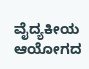ವೈದ್ಯಕೀಯ ಆಯೋಗದ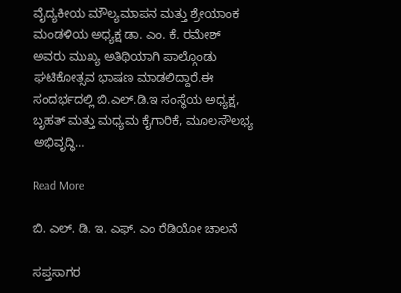ವೈದ್ಯಕೀಯ ಮೌಲ್ಯಮಾಪನ ಮತ್ತು ಶ್ರೇಯಾಂಕ ಮಂಡಳಿಯ ಅಧ್ಯಕ್ಷ ಡಾ. ಎಂ. ಕೆ. ರಮೇಶ್ ಅವರು ಮುಖ್ಯ ಅತಿಥಿಯಾಗಿ ಪಾಲ್ಗೊಂಡು ಘಟಿಕೋತ್ಸವ ಭಾಷಣ ಮಾಡಲಿದ್ದಾರೆ.ಈ ಸಂದರ್ಭದಲ್ಲಿ ಬಿ.ಎಲ್.ಡಿ.ಇ ಸಂಸ್ಥೆಯ ಅಧ್ಯಕ್ಷ, ಬೃಹತ್ ಮತ್ತು ಮಧ್ಯಮ ಕೈಗಾರಿಕೆ, ಮೂಲಸೌಲಭ್ಯ ಅಭಿವೃದ್ಧಿ…

Read More

ಬಿ. ಎಲ್. ಡಿ. ಇ. ಎಫ್. ಎಂ ರೆಡಿಯೋ ಚಾಲನೆ

ಸಪ್ತಸಾಗರ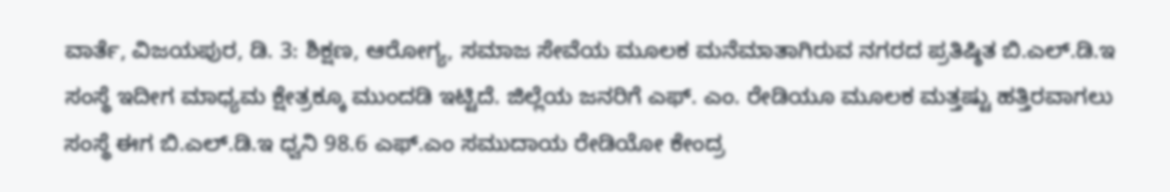ವಾರ್ತೆ, ವಿಜಯಪುರ, ಡಿ. 3: ಶಿಕ್ಷಣ, ಆರೋಗ್ಯ, ಸಮಾಜ ಸೇವೆಯ ಮೂಲಕ ಮನೆಮಾತಾಗಿರುವ ನಗರದ ಪ್ರತಿಷ್ಠಿತ ಬಿ.ಎಲ್.ಡಿ.ಇ ಸಂಸ್ಥೆ ಇದೀಗ ಮಾಧ್ಯಮ ಕ್ಷೇತ್ರಕ್ಕೂ ಮುಂದಡಿ ಇಟ್ಟಿದೆ. ಜಿಲ್ಲೆಯ ಜನರಿಗೆ ಎಫ್. ಎಂ. ರೇಡಿಯೂ ಮೂಲಕ ಮತ್ತಷ್ಟು ಹತ್ತಿರವಾಗಲು ಸಂಸ್ಥೆ ಈಗ ಬಿ.ಎಲ್.ಡಿ.ಇ ಧ್ವನಿ 98.6 ಎಫ್‌.ಎಂ ಸಮುದಾಯ ರೇಡಿಯೋ ಕೇಂದ್ರ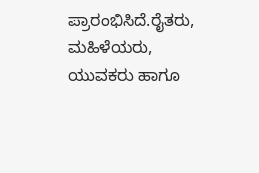ಪ್ರಾರಂಭಿಸಿದೆ.ರೈತರು, ಮಹಿಳೆಯರು, ಯುವಕರು ಹಾಗೂ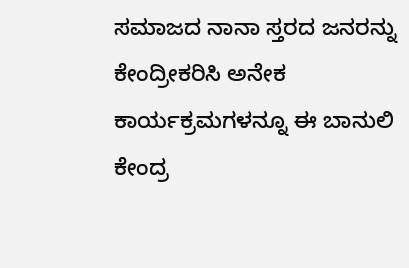ಸಮಾಜದ ನಾನಾ ಸ್ತರದ ಜನರನ್ನು ಕೇಂದ್ರೀಕರಿಸಿ ಅನೇಕ ಕಾರ್ಯಕ್ರಮಗಳನ್ನೂ ಈ ಬಾನುಲಿ ಕೇಂದ್ರ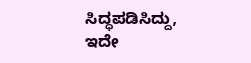ಸಿದ್ಧಪಡಿಸಿದ್ದು, ಇದೇ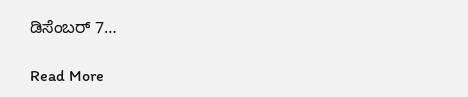ಡಿಸೆಂಬರ್ 7…

Read More